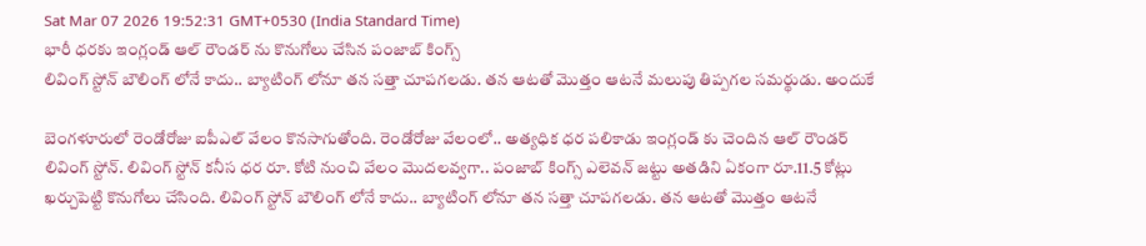Sat Mar 07 2026 19:52:31 GMT+0530 (India Standard Time)
భారీ ధరకు ఇంగ్లండ్ ఆల్ రౌండర్ ను కొనుగోలు చేసిన పంజాబ్ కింగ్స్
లివింగ్ స్టోన్ బౌలింగ్ లోనే కాదు.. బ్యాటింగ్ లోనూ తన సత్తా చూపగలడు. తన ఆటతో మొత్తం ఆటనే మలుపు తిప్పగల సమర్థుడు. అందుకే

బెంగళూరులో రెండోరోజు ఐపీఎల్ వేలం కొనసాగుతోంది. రెండోరోజు వేలంలో.. అత్యధిక ధర పలికాడు ఇంగ్లండ్ కు చెందిన ఆల్ రౌండర్ లివింగ్ స్టోన్. లివింగ్ స్టోన్ కనీస ధర రూ. కోటి నుంచి వేలం మొదలవ్వగా.. పంజాబ్ కింగ్స్ ఎలెవన్ జట్టు అతడిని ఏకంగా రూ.11.5 కోట్లు ఖర్చుపెట్టి కొనుగోలు చేసింది. లివింగ్ స్టోన్ బౌలింగ్ లోనే కాదు.. బ్యాటింగ్ లోనూ తన సత్తా చూపగలడు. తన ఆటతో మొత్తం ఆటనే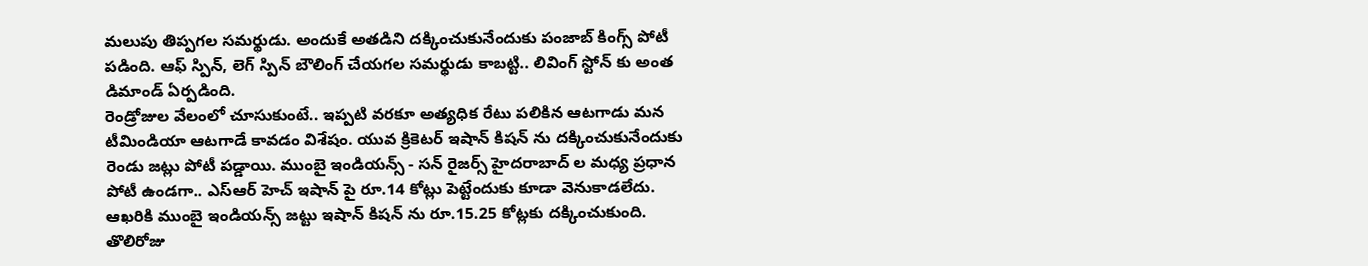మలుపు తిప్పగల సమర్థుడు. అందుకే అతడిని దక్కించుకునేందుకు పంజాబ్ కింగ్స్ పోటీ పడింది. ఆఫ్ స్పిన్, లెగ్ స్పిన్ బౌలింగ్ చేయగల సమర్థుడు కాబట్టి.. లివింగ్ స్టోన్ కు అంత డిమాండ్ ఏర్పడింది.
రెండ్రోజుల వేలంలో చూసుకుంటే.. ఇప్పటి వరకూ అత్యధిక రేటు పలికిన ఆటగాడు మన టీమిండియా ఆటగాడే కావడం విశేషం. యువ క్రికెటర్ ఇషాన్ కిషన్ ను దక్కించుకునేందుకు రెండు జట్లు పోటీ పడ్డాయి. ముంబై ఇండియన్స్ - సన్ రైజర్స్ హైదరాబాద్ ల మధ్య ప్రధాన పోటీ ఉండగా.. ఎస్ఆర్ హెచ్ ఇషాన్ పై రూ.14 కోట్లు పెట్టేందుకు కూడా వెనుకాడలేదు. ఆఖరికి ముంబై ఇండియన్స్ జట్టు ఇషాన్ కిషన్ ను రూ.15.25 కోట్లకు దక్కించుకుంది. తొలిరోజు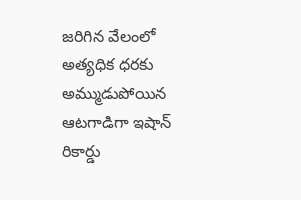జరిగిన వేలంలో అత్యధిక ధరకు అమ్ముడుపోయిన ఆటగాడిగా ఇషాన్ రికార్డు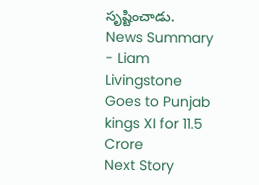సృష్టించాడు.
News Summary - Liam Livingstone Goes to Punjab kings XI for 11.5 Crore
Next Story